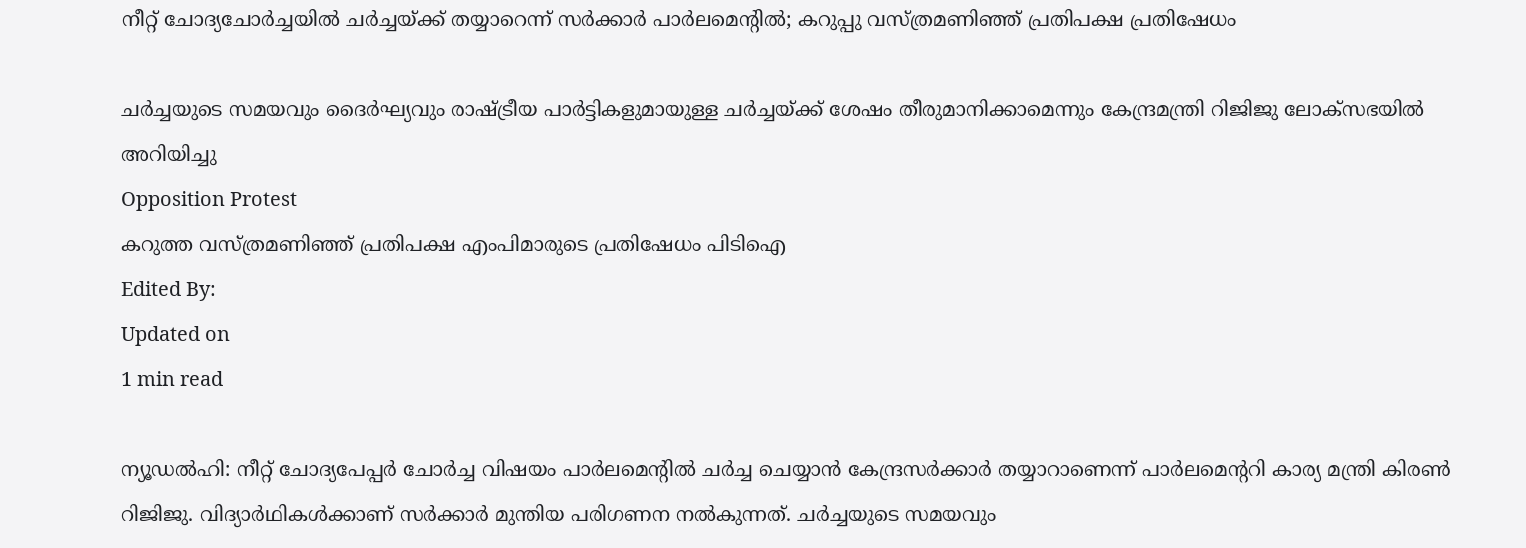നീറ്റ് ചോദ്യചോര്‍ച്ചയില്‍ ചര്‍ച്ചയ്ക്ക് തയ്യാറെന്ന് സര്‍ക്കാര്‍ പാര്‍ലമെന്റില്‍; കറുപ്പു വസ്ത്രമണിഞ്ഞ് പ്രതിപക്ഷ പ്രതിഷേധം

ചര്‍ച്ചയുടെ സമയവും ദൈര്‍ഘ്യവും രാഷ്ട്രീയ പാര്‍ട്ടികളുമായുള്ള ചര്‍ച്ചയ്ക്ക് ശേഷം തീരുമാനിക്കാമെന്നും കേന്ദ്രമന്ത്രി റിജിജു ലോക്‌സഭയില്‍ അറിയിച്ചു
Opposition Protest
കറുത്ത വസ്ത്രമണിഞ്ഞ് പ്രതിപക്ഷ എംപിമാരുടെ പ്രതിഷേധം പിടിഐ
Edited By:
Updated on
1 min read

ന്യൂഡല്‍ഹി: നീറ്റ് ചോദ്യപേപ്പര്‍ ചോര്‍ച്ച വിഷയം പാര്‍ലമെന്റില്‍ ചര്‍ച്ച ചെയ്യാന്‍ കേന്ദ്രസര്‍ക്കാര്‍ തയ്യാറാണെന്ന് പാര്‍ലമെന്ററി കാര്യ മന്ത്രി കിരണ്‍ റിജിജു. വിദ്യാര്‍ഥികള്‍ക്കാണ് സര്‍ക്കാര്‍ മുന്തിയ പരിഗണന നല്‍കുന്നത്. ചര്‍ച്ചയുടെ സമയവും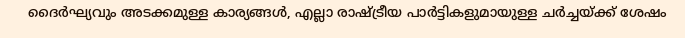ദൈര്‍ഘ്യവും അടക്കമുള്ള കാര്യങ്ങള്‍, എല്ലാ രാഷ്ട്രീയ പാര്‍ട്ടികളുമായുള്ള ചര്‍ച്ചയ്ക്ക് ശേഷം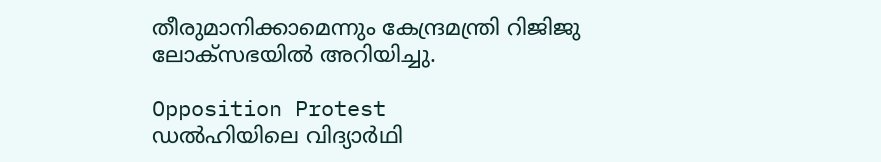തീരുമാനിക്കാമെന്നും കേന്ദ്രമന്ത്രി റിജിജു ലോക്‌സഭയില്‍ അറിയിച്ചു.

Opposition Protest
ഡൽഹിയിലെ വിദ്യാർഥി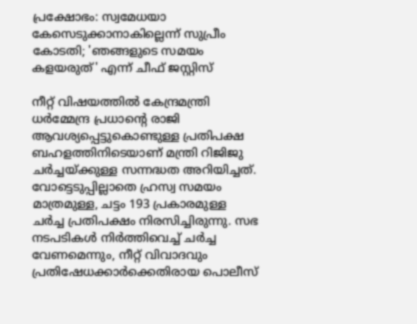പ്രക്ഷോഭം: സ്വമേധയാ കേസെടുക്കാനാകില്ലെന്ന് സുപ്രീം കോടതി; 'ഞങ്ങളുടെ സമയം കളയരുത്' എന്ന് ചീഫ് ജസ്റ്റിസ്

നീറ്റ് വിഷയത്തില്‍ കേന്ദ്രമന്ത്രി ധര്‍മ്മേന്ദ്ര പ്രധാന്റെ രാജി ആവശ്യപ്പെട്ടുകൊണ്ടുള്ള പ്രതിപക്ഷ ബഹളത്തിനിടെയാണ് മന്ത്രി റിജിജു ചര്‍ച്ചയ്ക്കുള്ള സന്നദ്ധത അറിയിച്ചത്. വോട്ടെടുപ്പില്ലാതെ ഹ്രസ്വ സമയം മാത്രമുള്ള, ചട്ടം 193 പ്രകാരമുള്ള ചര്‍ച്ച പ്രതിപക്ഷം നിരസിച്ചിരുന്നു. സഭ നടപടികള്‍ നിര്‍ത്തിവെച്ച് ചര്‍ച്ച വേണമെന്നും, നീറ്റ് വിവാദവും പ്രതിഷേധക്കാര്‍ക്കെതിരായ പൊലീസ്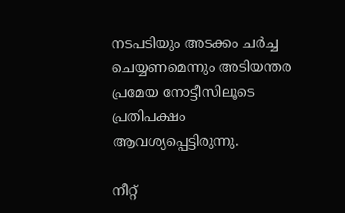നടപടിയും അടക്കം ചര്‍ച്ച ചെയ്യണമെന്നും അടിയന്തര പ്രമേയ നോട്ടീസിലൂടെ പ്രതിപക്ഷം ആവശ്യപ്പെട്ടിരുന്നു.

നീറ്റ്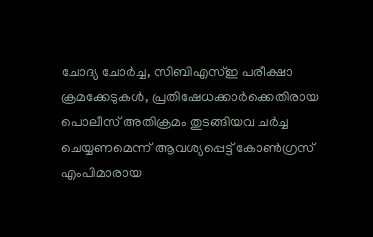ചോദ്യ ചോര്‍ച്ച, സിബിഎസ്ഇ പരീക്ഷാ ക്രമക്കേടുകള്‍, പ്രതിഷേധക്കാര്‍ക്കെതിരായ പൊലീസ് അതിക്രമം തുടങ്ങിയവ ചര്‍ച്ച ചെയ്യണമെന്ന് ആവശ്യപ്പെട്ട് കോണ്‍ഗ്രസ് എംപിമാരായ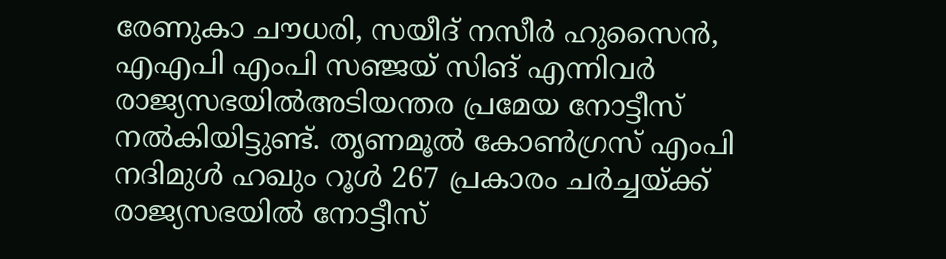രേണുകാ ചൗധരി, സയീദ് നസീര്‍ ഹുസൈന്‍, എഎപി എംപി സഞ്ജയ് സിങ് എന്നിവര്‍ രാജ്യസഭയില്‍അടിയന്തര പ്രമേയ നോട്ടീസ് നല്‍കിയിട്ടുണ്ട്. തൃണമൂല്‍ കോണ്‍ഗ്രസ് എംപി നദിമുള്‍ ഹഖും റൂള്‍ 267 പ്രകാരം ചര്‍ച്ചയ്ക്ക് രാജ്യസഭയില്‍ നോട്ടീസ്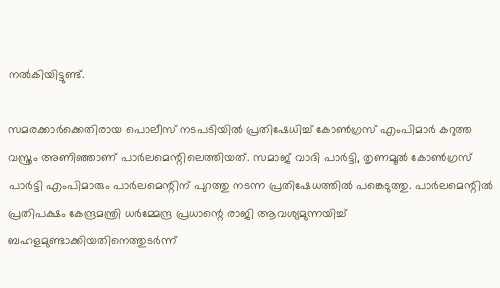നല്‍കിയിട്ടുണ്ട്.

സമരക്കാര്‍ക്കെതിരായ പൊലീസ് നടപടിയില്‍ പ്രതിഷേധിച്ച് കോണ്‍ഗ്രസ് എംപിമാര്‍ കറുത്ത വസ്ത്രം അണിഞ്ഞാണ് പാര്‍ലമെന്റിലെത്തിയത്. സമാജ് വാദി പാര്‍ട്ടി, തൃണമൂല്‍ കോണ്‍ഗ്രസ് പാര്‍ട്ടി എംപിമാരും പാര്‍ലമെന്റിന് പുറത്തു നടന്ന പ്രതിഷേധത്തില്‍ പങ്കെടുത്തു. പാര്‍ലമെന്റില്‍ പ്രതിപക്ഷം കേന്ദ്രമന്ത്രി ധര്‍മ്മേന്ദ്ര പ്രധാന്റെ രാജി ആവശ്യമുന്നയിച്ച് ബഹളമുണ്ടാക്കിയതിനെത്തുടര്‍ന്ന്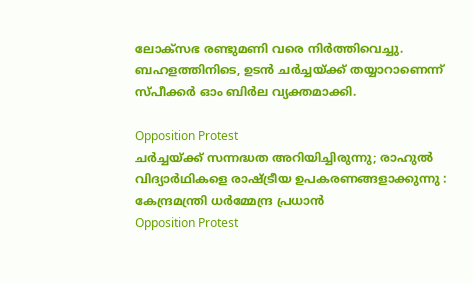ലോക്‌സഭ രണ്ടുമണി വരെ നിര്‍ത്തിവെച്ചു. ബഹളത്തിനിടെ, ഉടന്‍ ചര്‍ച്ചയ്ക്ക് തയ്യാറാണെന്ന് സ്പീക്കര്‍ ഓം ബിര്‍ല വ്യക്തമാക്കി.

Opposition Protest
ചര്‍ച്ചയ്ക്ക് സന്നദ്ധത അറിയിച്ചിരുന്നു; രാഹുല്‍ വിദ്യാര്‍ഥികളെ രാഷ്ട്രീയ ഉപകരണങ്ങളാക്കുന്നു : കേന്ദ്രമന്ത്രി ധര്‍മ്മേന്ദ്ര പ്രധാന്‍
Opposition Protest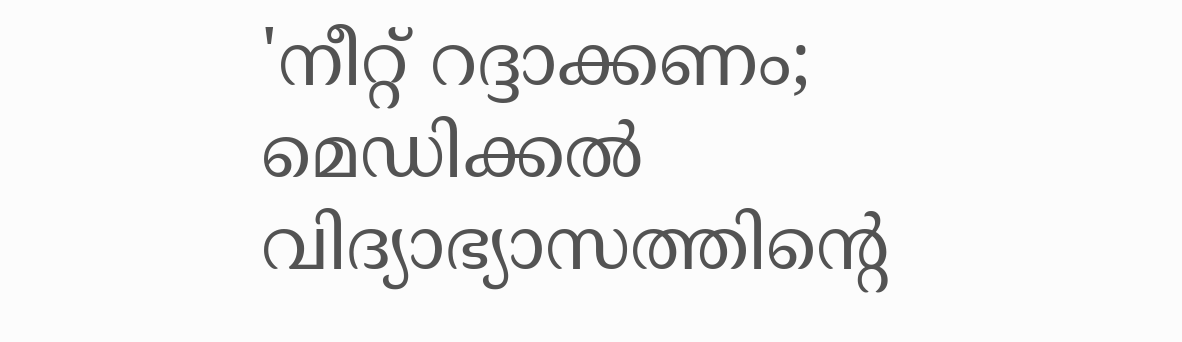'നീറ്റ് റദ്ദാക്കണം; മെഡിക്കല്‍ വിദ്യാഭ്യാസത്തിന്റെ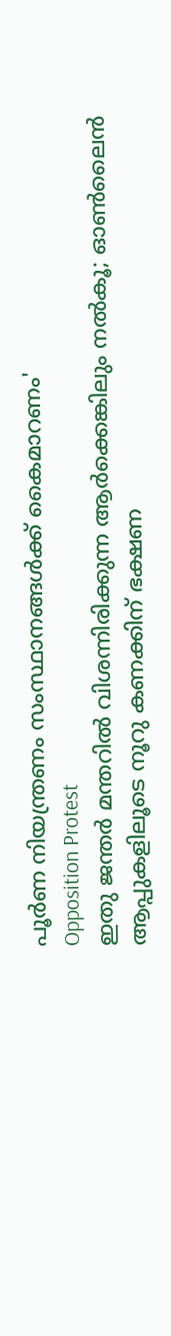പൂര്‍ണ നിയന്ത്രണം സംസ്ഥാനങ്ങള്‍ക്ക് കൈമാറണം'
Opposition Protest
ഇതു ജന്തര്‍ മന്തറില്‍ വിശന്നിരിക്കുന്ന ആര്‍ക്കെങ്കിലും നല്‍കൂ; ഓണ്‍ലൈന്‍ ആപ്പുകളിലൂടെ നൂറു കണക്കിന് ഭക്ഷണ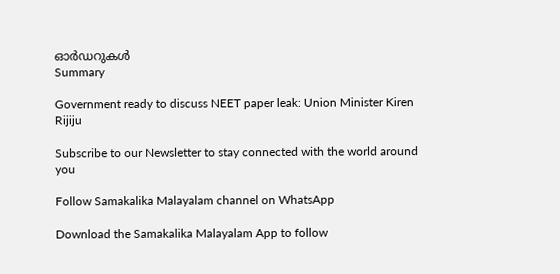ഓര്‍ഡറുകള്‍
Summary

Government ready to discuss NEET paper leak: Union Minister Kiren Rijiju

Subscribe to our Newsletter to stay connected with the world around you

Follow Samakalika Malayalam channel on WhatsApp

Download the Samakalika Malayalam App to follow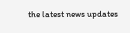the latest news updates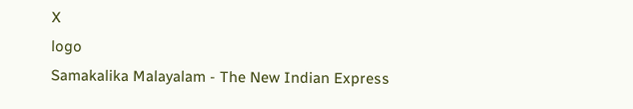X
logo
Samakalika Malayalam - The New Indian Express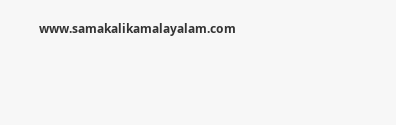www.samakalikamalayalam.com